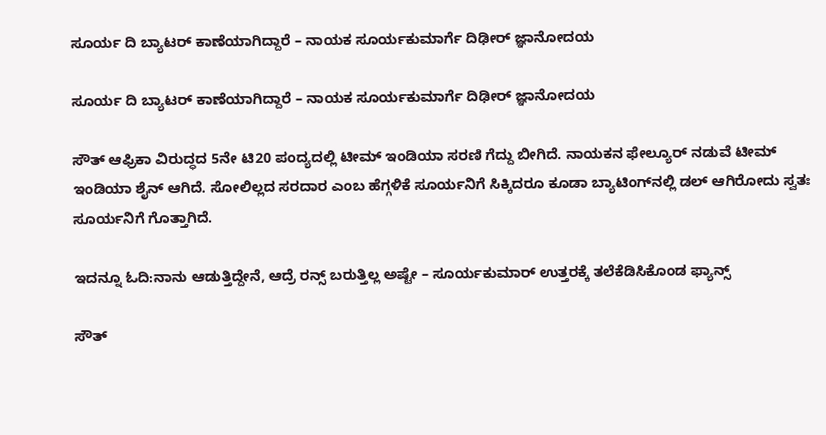ಸೂರ್ಯ ದಿ ಬ್ಯಾಟರ್ ಕಾಣೆಯಾಗಿದ್ದಾರೆ – ನಾಯಕ ಸೂರ್ಯಕುಮಾರ್ಗೆ ದಿಢೀರ್ ಜ್ಞಾನೋದಯ

ಸೂರ್ಯ ದಿ ಬ್ಯಾಟರ್ ಕಾಣೆಯಾಗಿದ್ದಾರೆ – ನಾಯಕ ಸೂರ್ಯಕುಮಾರ್ಗೆ ದಿಢೀರ್ ಜ್ಞಾನೋದಯ

ಸೌತ್ ಆಫ್ರಿಕಾ ವಿರುದ್ಧದ 5ನೇ ಟಿ20 ಪಂದ್ಯದಲ್ಲಿ ಟೀಮ್ ಇಂಡಿಯಾ ಸರಣಿ ಗೆದ್ದು ಬೀಗಿದೆ. ನಾಯಕನ ಫೇಲ್ಯೂರ್ ನಡುವೆ ಟೀಮ್ ಇಂಡಿಯಾ ಶೈನ್ ಆಗಿದೆ. ಸೋಲಿಲ್ಲದ ಸರದಾರ ಎಂಬ ಹೆಗ್ಗಳಿಕೆ ಸೂರ್ಯನಿಗೆ ಸಿಕ್ಕಿದರೂ ಕೂಡಾ ಬ್ಯಾಟಿಂಗ್‌ನಲ್ಲಿ ಡಲ್ ಆಗಿರೋದು ಸ್ವತಃ ಸೂರ್ಯನಿಗೆ ಗೊತ್ತಾಗಿದೆ.

ಇದನ್ನೂ ಓದಿ:ನಾನು ಆಡುತ್ತಿದ್ದೇನೆ, ಆದ್ರೆ ರನ್ಸ್‌ ಬರುತ್ತಿಲ್ಲ ಅಷ್ಟೇ – ಸೂರ್ಯಕುಮಾರ್ ಉತ್ತರಕ್ಕೆ ತಲೆಕೆಡಿಸಿಕೊಂಡ ಫ್ಯಾನ್ಸ್

ಸೌತ್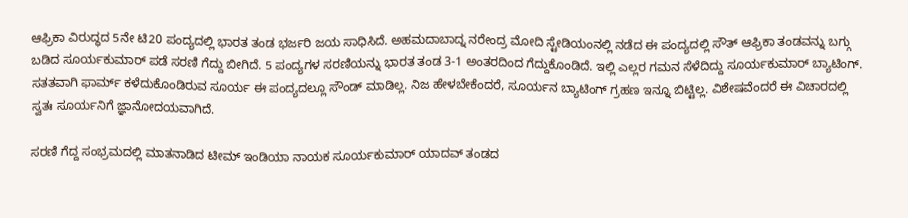ಆಫ್ರಿಕಾ ವಿರುದ್ಧದ 5ನೇ ಟಿ20 ಪಂದ್ಯದಲ್ಲಿ ಭಾರತ ತಂಡ ಭರ್ಜರಿ ಜಯ ಸಾಧಿಸಿದೆ. ಅಹಮದಾಬಾದ್ನ ನರೇಂದ್ರ ಮೋದಿ ಸ್ಟೇಡಿಯಂನಲ್ಲಿ ನಡೆದ ಈ ಪಂದ್ಯದಲ್ಲಿ ಸೌತ್ ಆಫ್ರಿಕಾ ತಂಡವನ್ನು ಬಗ್ಗು ಬಡಿದ ಸೂರ್ಯಕುಮಾರ್ ಪಡೆ ಸರಣಿ ಗೆದ್ದು ಬೀಗಿದೆ. 5 ಪಂದ್ಯಗಳ ಸರಣಿಯನ್ನು ಭಾರತ ತಂಡ 3-1 ಅಂತರದಿಂದ ಗೆದ್ದುಕೊಂಡಿದೆ. ಇಲ್ಲಿ ಎಲ್ಲರ ಗಮನ ಸೆಳೆದಿದ್ದು ಸೂರ್ಯಕುಮಾರ್ ಬ್ಯಾಟಿಂಗ್. ಸತತವಾಗಿ ಫಾರ್ಮ್ ಕಳೆದುಕೊಂಡಿರುವ ಸೂರ್ಯ ಈ ಪಂದ್ಯದಲ್ಲೂ ಸೌಂಡ್ ಮಾಡಿಲ್ಲ. ನಿಜ ಹೇಳಬೇಕೆಂದರೆ, ಸೂರ್ಯನ ಬ್ಯಾಟಿಂಗ್ ಗ್ರಹಣ ಇನ್ನೂ ಬಿಟ್ಟಿಲ್ಲ. ವಿಶೇಷವೆಂದರೆ ಈ ವಿಚಾರದಲ್ಲಿ ಸ್ವತಃ ಸೂರ್ಯನಿಗೆ ಜ್ಞಾನೋದಯವಾಗಿದೆ.

ಸರಣಿ ಗೆದ್ದ ಸಂಭ್ರಮದಲ್ಲಿ ಮಾತನಾಡಿದ ಟೀಮ್ ಇಂಡಿಯಾ ನಾಯಕ ಸೂರ್ಯಕುಮಾರ್ ಯಾದವ್ ತಂಡದ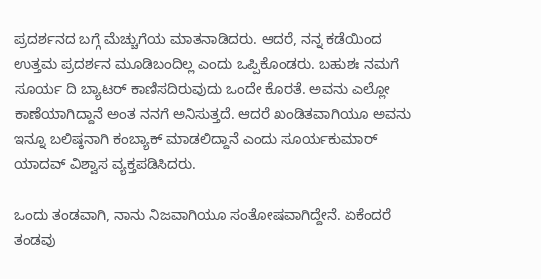ಪ್ರದರ್ಶನದ ಬಗ್ಗೆ ಮೆಚ್ಚುಗೆಯ ಮಾತನಾಡಿದರು. ಆದರೆ, ನನ್ನ ಕಡೆಯಿಂದ ಉತ್ತಮ ಪ್ರದರ್ಶನ ಮೂಡಿಬಂದಿಲ್ಲ ಎಂದು ಒಪ್ಪಿಕೊಂಡರು. ಬಹುಶಃ ನಮಗೆ ಸೂರ್ಯ ದಿ ಬ್ಯಾಟರ್ ಕಾಣಿಸದಿರುವುದು ಒಂದೇ ಕೊರತೆ. ಅವನು ಎಲ್ಲೋ ಕಾಣೆಯಾಗಿದ್ದಾನೆ ಅಂತ ನನಗೆ ಅನಿಸುತ್ತದೆ. ಆದರೆ ಖಂಡಿತವಾಗಿಯೂ ಅವನು ಇನ್ನೂ ಬಲಿಷ್ಠನಾಗಿ ಕಂಬ್ಯಾಕ್ ಮಾಡಲಿದ್ದಾನೆ ಎಂದು ಸೂರ್ಯಕುಮಾರ್ ಯಾದವ್ ವಿಶ್ವಾಸ ವ್ಯಕ್ತಪಡಿಸಿದರು.

ಒಂದು ತಂಡವಾಗಿ, ನಾನು ನಿಜವಾಗಿಯೂ ಸಂತೋಷವಾಗಿದ್ದೇನೆ. ಏಕೆಂದರೆ ತಂಡವು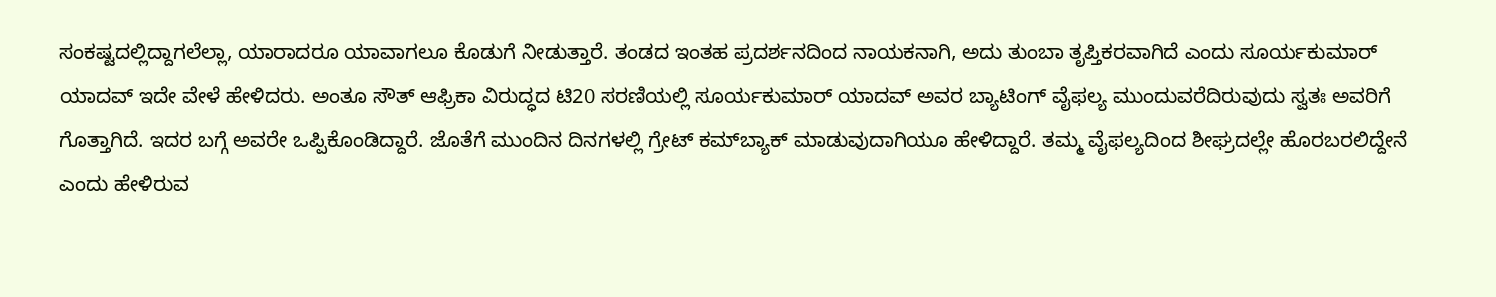ಸಂಕಷ್ಟದಲ್ಲಿದ್ದಾಗಲೆಲ್ಲಾ, ಯಾರಾದರೂ ಯಾವಾಗಲೂ ಕೊಡುಗೆ ನೀಡುತ್ತಾರೆ. ತಂಡದ ಇಂತಹ ಪ್ರದರ್ಶನದಿಂದ ನಾಯಕನಾಗಿ, ಅದು ತುಂಬಾ ತೃಪ್ತಿಕರವಾಗಿದೆ ಎಂದು ಸೂರ್ಯಕುಮಾರ್ ಯಾದವ್ ಇದೇ ವೇಳೆ ಹೇಳಿದರು. ಅಂತೂ ಸೌತ್ ಆಫ್ರಿಕಾ ವಿರುದ್ಧದ ಟಿ20 ಸರಣಿಯಲ್ಲಿ ಸೂರ್ಯಕುಮಾರ್ ಯಾದವ್ ಅವರ ಬ್ಯಾಟಿಂಗ್ ವೈಫಲ್ಯ ಮುಂದುವರೆದಿರುವುದು ಸ್ವತಃ ಅವರಿಗೆ ಗೊತ್ತಾಗಿದೆ. ಇದರ ಬಗ್ಗೆ ಅವರೇ ಒಪ್ಪಿಕೊಂಡಿದ್ದಾರೆ. ಜೊತೆಗೆ ಮುಂದಿನ ದಿನಗಳಲ್ಲಿ ಗ್ರೇಟ್ ಕಮ್‌ಬ್ಯಾಕ್ ಮಾಡುವುದಾಗಿಯೂ ಹೇಳಿದ್ದಾರೆ. ತಮ್ಮ ವೈಫಲ್ಯದಿಂದ ಶೀಘ್ರದಲ್ಲೇ ಹೊರಬರಲಿದ್ದೇನೆ ಎಂದು ಹೇಳಿರುವ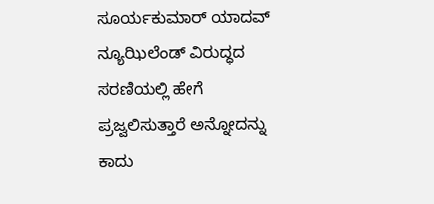ಸೂರ್ಯಕುಮಾರ್ ಯಾದವ್ ನ್ಯೂಝಿಲೆಂಡ್ ವಿರುದ್ಧದ ಸರಣಿಯಲ್ಲಿ ಹೇಗೆ ಪ್ರಜ್ವಲಿಸುತ್ತಾರೆ ಅನ್ನೋದನ್ನು ಕಾದು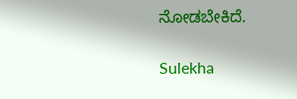ನೋಡಬೇಕಿದೆ.

Sulekha